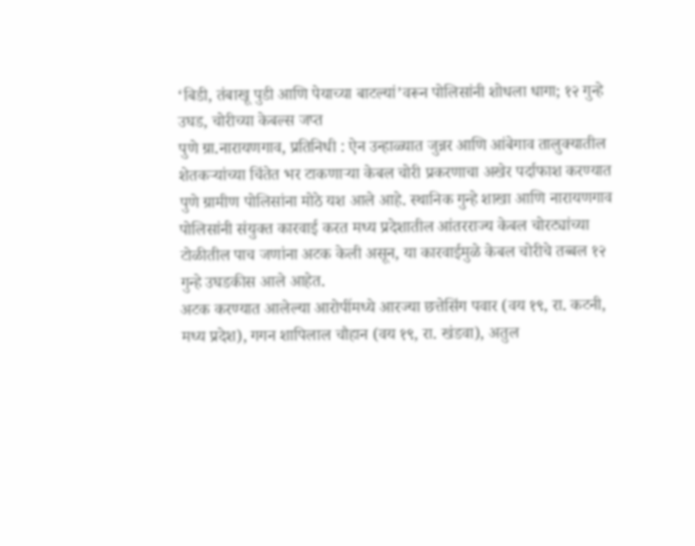‘बिडी, तंबाखू पुडी आणि पेयाच्या बाटल्यां’वरून पोलिसांनी शोधला धागा; १२ गुन्हे उघड, चोरीच्या केबल्स जप्त
पुणे ग्रा.नारायणगाव, प्रतिनिधी : ऐन उन्हाळ्यात जुन्नर आणि आंबेगाव तालुक्यातील शेतकऱ्यांच्या चिंतेत भर टाकणाऱ्या केबल चोरी प्रकरणाचा अखेर पर्दाफाश करण्यात पुणे ग्रामीण पोलिसांना मोठे यश आले आहे. स्थानिक गुन्हे शाखा आणि नारायणगाव पोलिसांनी संयुक्त कारवाई करत मध्य प्रदेशातील आंतरराज्य केबल चोरट्यांच्या टोळीतील पाच जणांना अटक केली असून, या कारवाईमुळे केबल चोरीचे तब्बल १२ गुन्हे उघडकीस आले आहेत.
अटक करण्यात आलेल्या आरोपींमध्ये आरज्या छत्तेसिंग पवार (वय १९, रा. कटनी, मध्य प्रदेश), गगन शापिलाल चौहान (वय १९, रा. खंडवा), अतुल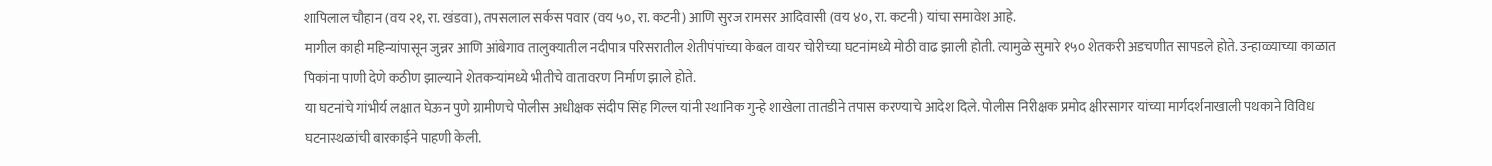शापिलाल चौहान (वय २१, रा. खंडवा), तपसलाल सर्कस पवार (वय ५०, रा. कटनी) आणि सुरज रामसर आदिवासी (वय ४०, रा. कटनी) यांचा समावेश आहे.
मागील काही महिन्यांपासून जुन्नर आणि आंबेगाव तालुक्यातील नदीपात्र परिसरातील शेतीपंपांच्या केबल वायर चोरीच्या घटनांमध्ये मोठी वाढ झाली होती. त्यामुळे सुमारे १५० शेतकरी अडचणीत सापडले होते. उन्हाळ्याच्या काळात पिकांना पाणी देणे कठीण झाल्याने शेतकऱ्यांमध्ये भीतीचे वातावरण निर्माण झाले होते.
या घटनांचे गांभीर्य लक्षात घेऊन पुणे ग्रामीणचे पोलीस अधीक्षक संदीप सिंह गिल्ल यांनी स्थानिक गुन्हे शाखेला तातडीने तपास करण्याचे आदेश दिले. पोलीस निरीक्षक प्रमोद क्षीरसागर यांच्या मार्गदर्शनाखाली पथकाने विविध घटनास्थळांची बारकाईने पाहणी केली.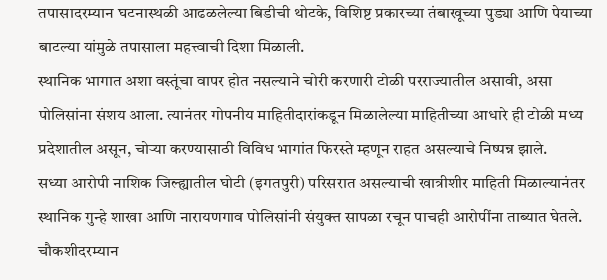तपासादरम्यान घटनास्थळी आढळलेल्या बिडीची थोटके, विशिष्ट प्रकारच्या तंबाखूच्या पुड्या आणि पेयाच्या बाटल्या यांमुळे तपासाला महत्त्वाची दिशा मिळाली.
स्थानिक भागात अशा वस्तूंचा वापर होत नसल्याने चोरी करणारी टोळी परराज्यातील असावी, असा पोलिसांना संशय आला. त्यानंतर गोपनीय माहितीदारांकडून मिळालेल्या माहितीच्या आधारे ही टोळी मध्य प्रदेशातील असून, चोऱ्या करण्यासाठी विविध भागांत फिरस्ते म्हणून राहत असल्याचे निष्पन्न झाले.
सध्या आरोपी नाशिक जिल्ह्यातील घोटी (इगतपुरी) परिसरात असल्याची खात्रीशीर माहिती मिळाल्यानंतर स्थानिक गुन्हे शाखा आणि नारायणगाव पोलिसांनी संयुक्त सापळा रचून पाचही आरोपींना ताब्यात घेतले. चौकशीदरम्यान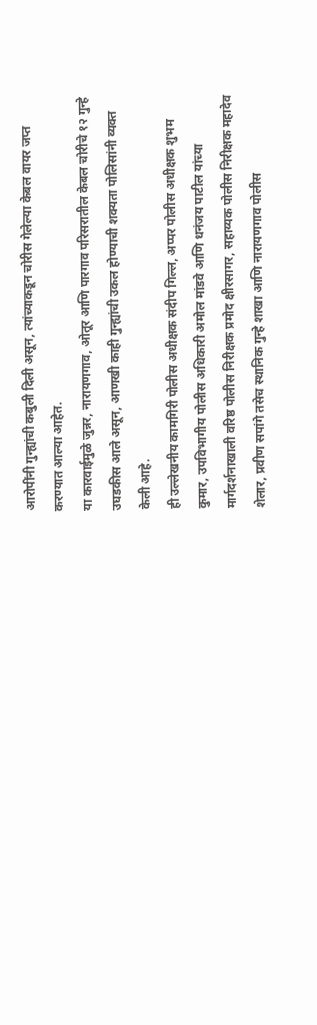आरोपींनी गुन्ह्यांची कबुली दिली असून, त्यांच्याकडून चोरीस गेलेल्या केबल वायर जप्त करण्यात आल्या आहेत.
या कारवाईमुळे जुन्नर, नारायणगाव, ओतूर आणि पारगाव परिसरातील केबल चोरीचे १२ गुन्हे उघडकीस आले असून, आणखी काही गुन्ह्यांची उकल होण्याची शक्यता पोलिसांनी व्यक्त केली आहे.
ही उल्लेखनीय कामगिरी पोलीस अधीक्षक संदीप गिल्ल, अप्पर पोलीस अधीक्षक शुभम कुमार, उपविभागीय पोलीस अधिकारी अमोल मांडवे आणि धनंजय पाटील यांच्या मार्गदर्शनाखाली वरिष्ठ पोलीस निरीक्षक प्रमोद क्षीरसागर, सहाय्यक पोलीस निरीक्षक महादेव शेलार, प्रवीण सपांगे तसेच स्थानिक गुन्हे शाखा आणि नारायणगाव पोलीस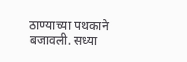ठाण्याच्या पथकाने बजावली. सध्या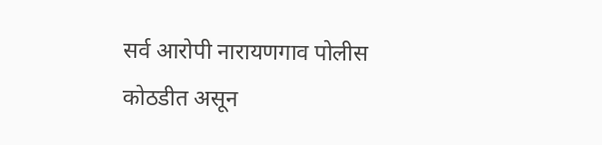सर्व आरोपी नारायणगाव पोलीस कोठडीत असून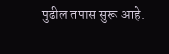पुढील तपास सुरू आहे.